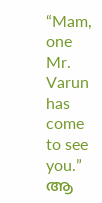“Mam, one Mr. Varun has come to see you.”
ആ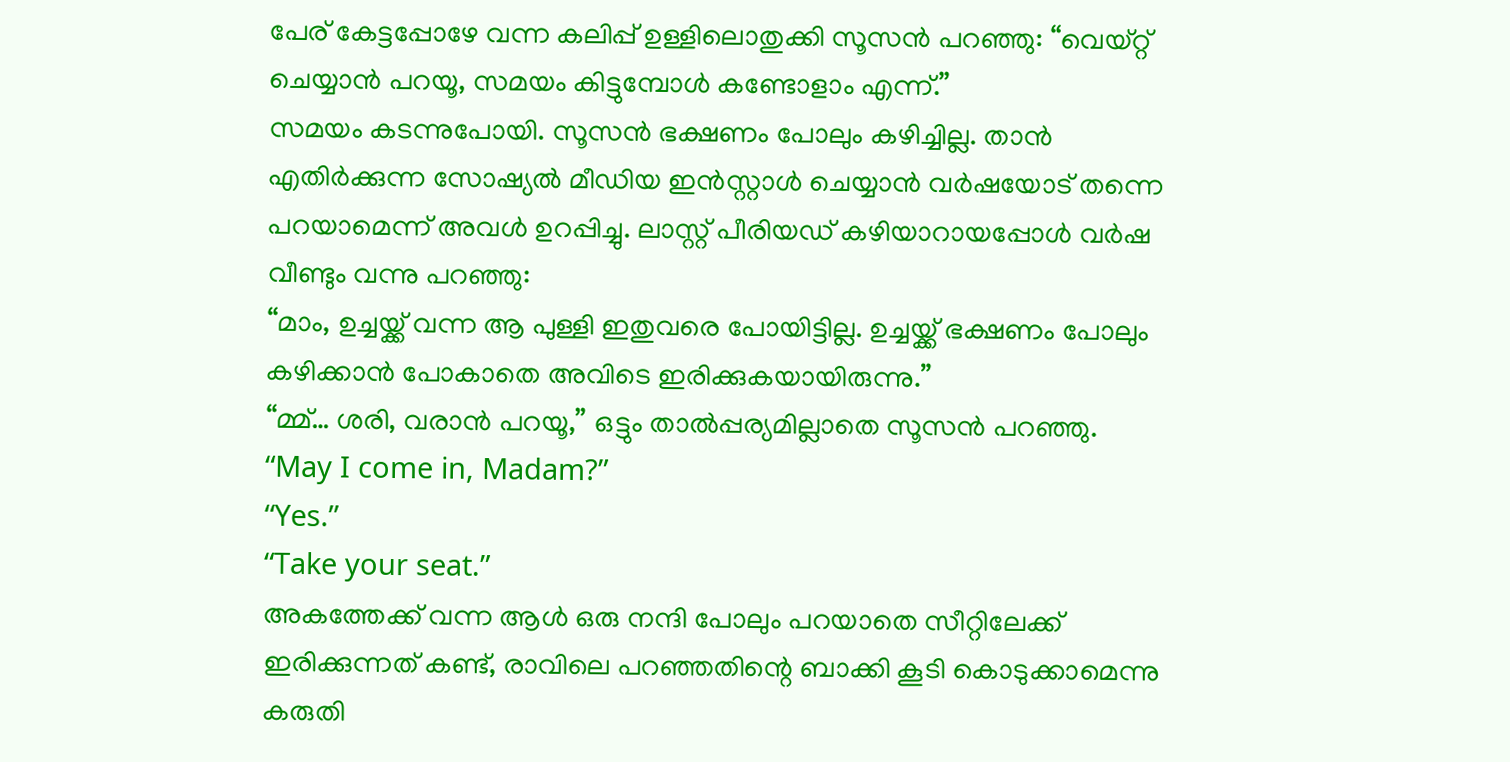പേര് കേട്ടപ്പോഴേ വന്ന കലിപ്പ് ഉള്ളിലൊതുക്കി സൂസൻ പറഞ്ഞു: “വെയ്റ്റ് ചെയ്യാൻ പറയൂ, സമയം കിട്ടുമ്പോൾ കണ്ടോളാം എന്ന്.”
സമയം കടന്നുപോയി. സൂസൻ ഭക്ഷണം പോലും കഴിച്ചില്ല. താൻ എതിർക്കുന്ന സോഷ്യൽ മീഡിയ ഇൻസ്റ്റാൾ ചെയ്യാൻ വർഷയോട് തന്നെ പറയാമെന്ന് അവൾ ഉറപ്പിച്ചു. ലാസ്റ്റ് പീരിയഡ് കഴിയാറായപ്പോൾ വർഷ വീണ്ടും വന്നു പറഞ്ഞു:
“മാം, ഉച്ചയ്ക്ക് വന്ന ആ പുള്ളി ഇതുവരെ പോയിട്ടില്ല. ഉച്ചയ്ക്ക് ഭക്ഷണം പോലും കഴിക്കാൻ പോകാതെ അവിടെ ഇരിക്കുകയായിരുന്നു.”
“മ്മ്… ശരി, വരാൻ പറയൂ,” ഒട്ടും താൽപ്പര്യമില്ലാതെ സൂസൻ പറഞ്ഞു.
“May I come in, Madam?”
“Yes.”
“Take your seat.”
അകത്തേക്ക് വന്ന ആൾ ഒരു നന്ദി പോലും പറയാതെ സീറ്റിലേക്ക് ഇരിക്കുന്നത് കണ്ട്, രാവിലെ പറഞ്ഞതിന്റെ ബാക്കി കൂടി കൊടുക്കാമെന്നു കരുതി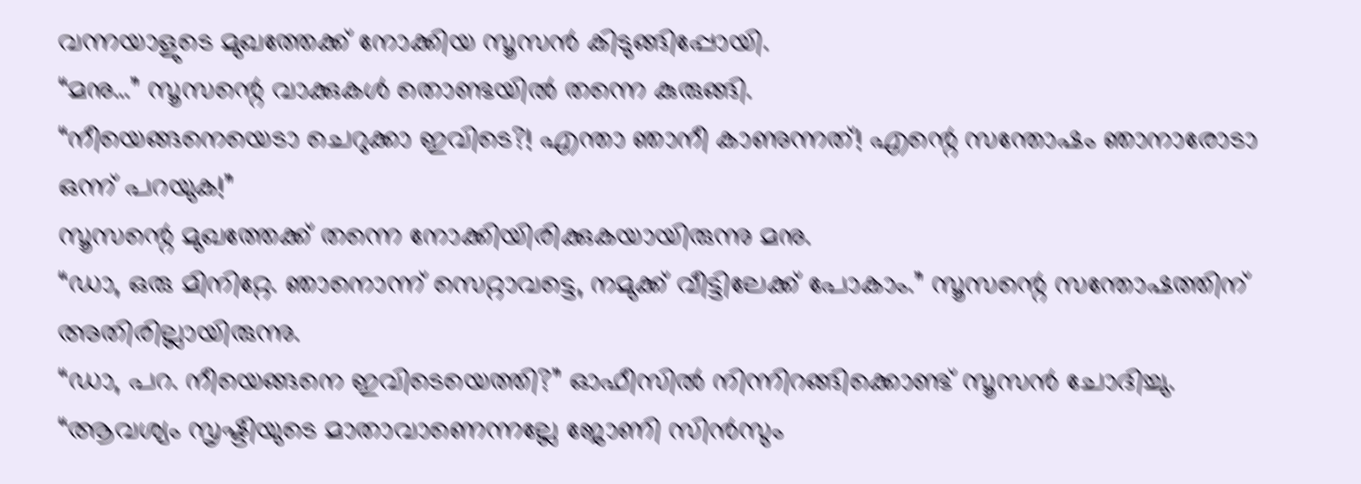വന്നയാളുടെ മുഖത്തേക്ക് നോക്കിയ സൂസൻ കിടുങ്ങിപ്പോയി.
“മനു…” സൂസന്റെ വാക്കുകൾ തൊണ്ടയിൽ തന്നെ കുരുങ്ങി.
“നീയെങ്ങനെയെടാ ചെറുക്കാ ഇവിടെ?! എന്താ ഞാനീ കാണുന്നത്! എന്റെ സന്തോഷം ഞാനാരോടാ ഒന്ന് പറയുക!”
സൂസന്റെ മുഖത്തേക്ക് തന്നെ നോക്കിയിരിക്കുകയായിരുന്നു മനു.
“ഡാ, ഒരു മിനിറ്റേ. ഞാനൊന്ന് സെറ്റാവട്ടെ, നമുക്ക് വീട്ടിലേക്ക് പോകാം.” സൂസന്റെ സന്തോഷത്തിന് അതിരില്ലായിരുന്നു.
“ഡാ, പറ. നീയെങ്ങനെ ഇവിടെയെത്തി?” ഓഫീസിൽ നിന്നിറങ്ങിക്കൊണ്ട് സൂസൻ ചോദിച്ചു.
“ആവശ്യം സൃഷ്ടിയുടെ മാതാവാണെന്നല്ലേ ജോണി സിൻസും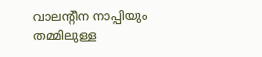വാലന്റീന നാപ്പിയും തമ്മിലുള്ള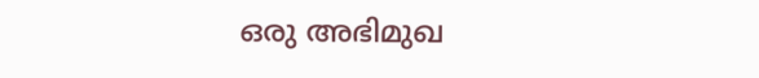ഒരു അഭിമുഖ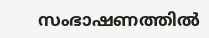സംഭാഷണത്തിൽ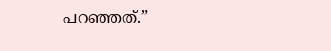പറഞ്ഞത്.”